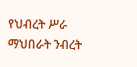የህብረት ሥራ ማህበራት ንብረት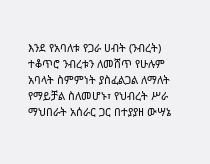እንደ የአባለቱ የጋራ ሀብት (ንብረት) ተቆጥሮ ንብረቱን ለመሸጥ የሁሉም አባላት ስምምነት ያስፈልጋል ለማለት የማይቻል ስለመሆኑ፣ የህብረት ሥራ ማህበራት አሰራር ጋር በተያያዘ ውሣኔ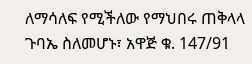ለማሳለፍ የሚችለው የማህበሩ ጠቅላላ ጉባኤ ስለመሆኑ፣ አዋጅ ቁ. 147/91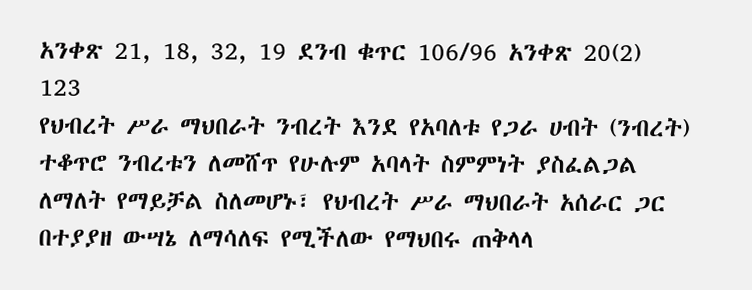አንቀጽ 21, 18, 32, 19 ደንብ ቁጥር 106/96 አንቀጽ 20(2) 123
የህብረት ሥራ ማህበራት ንብረት እንደ የአባለቱ የጋራ ሀብት (ንብረት) ተቆጥሮ ንብረቱን ለመሸጥ የሁሉም አባላት ስምምነት ያስፈልጋል ለማለት የማይቻል ስለመሆኑ፣ የህብረት ሥራ ማህበራት አሰራር ጋር በተያያዘ ውሣኔ ለማሳለፍ የሚችለው የማህበሩ ጠቅላላ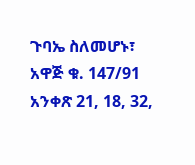ጉባኤ ስለመሆኑ፣ አዋጅ ቁ. 147/91 አንቀጽ 21, 18, 32,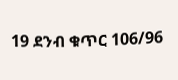19 ደንብ ቁጥር 106/96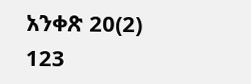አንቀጽ 20(2) 123